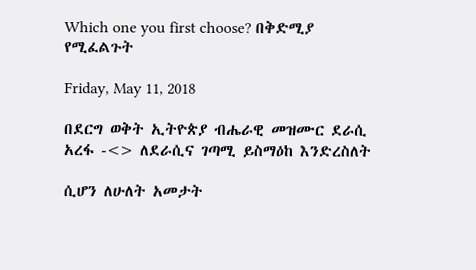Which one you first choose? በቅድሚያ የሚፈልጉት

Friday, May 11, 2018

በደርግ ወቅት ኢትዮጵያ ብሔራዊ መዝሙር ደራሲ አረፋ -<> ለደራሲና ገጣሚ ይስማዕከ እንድረስለት

ሲሆን ለሁለት አመታት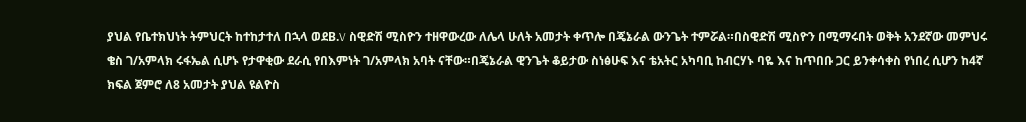ያህል የቤተክህነት ትምህርት ከተከታተለ በኋላ ወደB.V ስዊድሽ ሚስዮን ተዘዋውረው ለሌላ ሁለት አመታት ቀጥሎ በጄኔራል ውንጌት ተምሯል።በስዊድሽ ሚስዮን በሚማሩበት ወቅት አንደኛው መምህሩ ቄስ ገ/አምላክ ሩፋኤል ሲሆኑ የታዋቂው ደራሲ የበእምነት ገ/አምላክ አባት ናቸው።በጄኔራል ዊንጌት ቆይታው ስነፅሁፍ እና ቴአትር አካባቢ ከብርሃኑ ባዬ እና ከጥበቡ ጋር ይንቀሳቀስ የነበረ ሲሆን ከ4ኛ ክፍል ጀምሮ ለ8 አመታት ያህል ዩልዮስ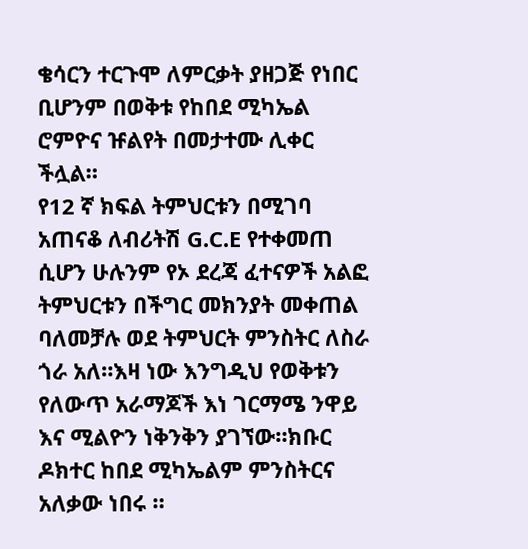ቄሳርን ተርጉሞ ለምርቃት ያዘጋጅ የነበር ቢሆንም በወቅቱ የከበደ ሚካኤል ሮምዮና ዡልየት በመታተሙ ሊቀር ችሏል።
የ12 ኛ ክፍል ትምህርቱን በሚገባ አጠናቆ ለብሪትሽ G.C.E የተቀመጠ ሲሆን ሁሉንም የኦ ደረጃ ፈተናዎች አልፎ ትምህርቱን በችግር መክንያት መቀጠል ባለመቻሉ ወደ ትምህርት ምንስትር ለስራ ጎራ አለ።እዛ ነው እንግዲህ የወቅቱን የለውጥ አራማጆች እነ ገርማሜ ንዋይ እና ሚልዮን ነቅንቅን ያገኘው።ክቡር ዶክተር ከበደ ሚካኤልም ምንስትርና አለቃው ነበሩ ።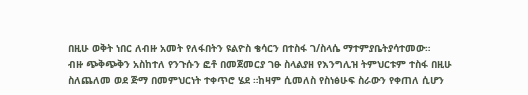በዚሁ ወቅት ነበር ለብዙ አመት የለፋበትን ዩልዮስ ቄሳርን በተስፋ ገ/ስላሴ ማተምያቤትያሳተመው።
ብዙ ጭቅጭቅን አስከተለ የንጉሱን ፎቶ በመጀመርያ ገፁ ስላልያዘ የእንግሊዝ ትምህርቱም ተስፋ በዚሁ ስለጨለመ ወደ ጅማ በመምህርነት ተቀጥሮ ሄደ ።ከዛም ሲመለስ የስነፅሁፍ ስራውን የቀጠለ ሲሆን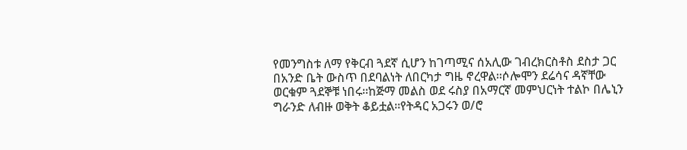የመንግስቱ ለማ የቅርብ ጓደኛ ሲሆን ከገጣሚና ሰአሊው ገብረክርስቶስ ደስታ ጋር በአንድ ቤት ውስጥ በደባልነት ለበርካታ ግዜ ኖረዋል።ሶሎሞን ደሬሳና ዳኛቸው ወርቁም ጓደኞቹ ነበሩ።ከጅማ መልስ ወደ ሩስያ በአማርኛ መምህርነት ተልኮ በሌኒን ግራንድ ለብዙ ወቅት ቆይቷል።የትዳር አጋሩን ወ/ሮ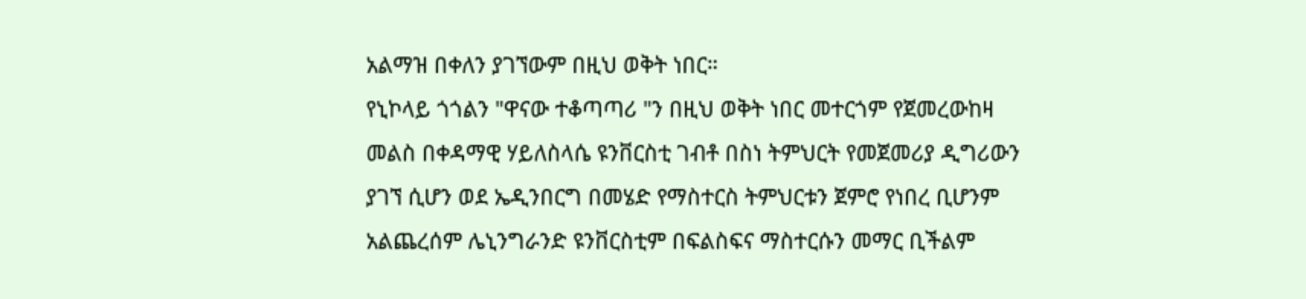አልማዝ በቀለን ያገኘውም በዚህ ወቅት ነበር።
የኒኮላይ ጎጎልን "ዋናው ተቆጣጣሪ "ን በዚህ ወቅት ነበር መተርጎም የጀመረውከዛ መልስ በቀዳማዊ ሃይለስላሴ ዩንቨርስቲ ገብቶ በስነ ትምህርት የመጀመሪያ ዲግሪውን ያገኘ ሲሆን ወደ ኤዲንበርግ በመሄድ የማስተርስ ትምህርቱን ጀምሮ የነበረ ቢሆንም አልጨረሰም ሌኒንግራንድ ዩንቨርስቲም በፍልስፍና ማስተርሱን መማር ቢችልም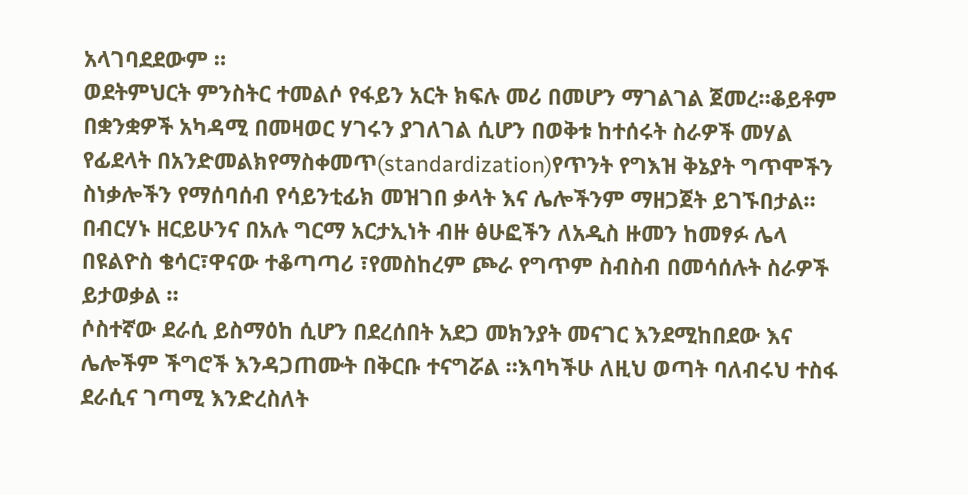አላገባደደውም ።
ወደትምህርት ምንስትር ተመልሶ የፋይን አርት ክፍሉ መሪ በመሆን ማገልገል ጀመረ።ቆይቶም በቋንቋዎች አካዳሚ በመዛወር ሃገሩን ያገለገል ሲሆን በወቅቱ ከተሰሩት ስራዎች መሃል የፊደላት በአንድመልክየማስቀመጥ(standardization)የጥንት የግእዝ ቅኔያት ግጥሞችን ስነቃሎችን የማሰባሰብ የሳይንቲፊክ መዝገበ ቃላት እና ሌሎችንም ማዘጋጀት ይገኙበታል።
በብርሃኑ ዘርይሁንና በአሉ ግርማ አርታኢነት ብዙ ፅሁፎችን ለአዲስ ዙመን ከመፃፉ ሌላ በዩልዮስ ቄሳር፣ዋናው ተቆጣጣሪ ፣የመስከረም ጮራ የግጥም ስብስብ በመሳሰሉት ስራዎች ይታወቃል ።
ሶስተኛው ደራሲ ይስማዕከ ሲሆን በደረሰበት አደጋ መክንያት መናገር እንደሚከበደው እና ሌሎችም ችግሮች እንዳጋጠሙት በቅርቡ ተናግሯል ።እባካችሁ ለዚህ ወጣት ባለብሩህ ተስፋ ደራሲና ገጣሚ እንድረስለት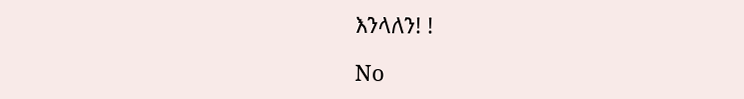እንላለን! !

No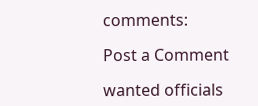comments:

Post a Comment

wanted officials